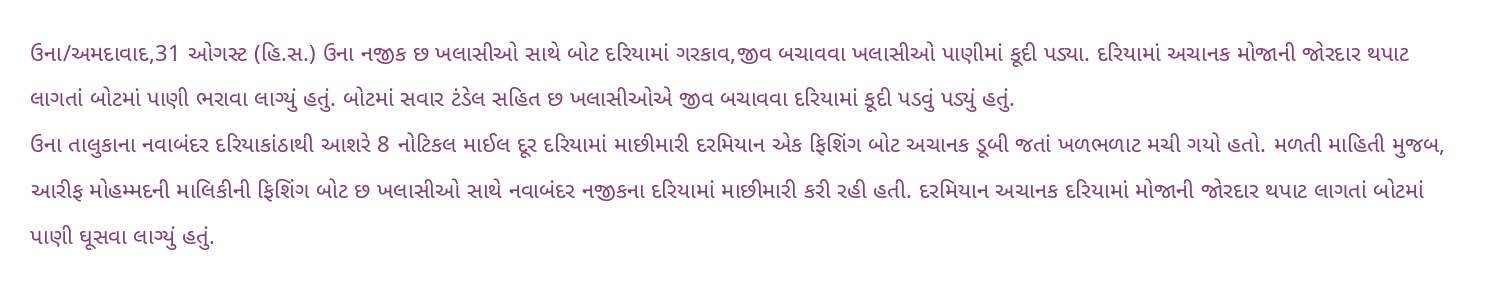ઉના/અમદાવાદ,31 ઓગસ્ટ (હિ.સ.) ઉના નજીક છ ખલાસીઓ સાથે બોટ દરિયામાં ગરકાવ,જીવ બચાવવા ખલાસીઓ પાણીમાં કૂદી પડ્યા. દરિયામાં અચાનક મોજાની જોરદાર થપાટ લાગતાં બોટમાં પાણી ભરાવા લાગ્યું હતું. બોટમાં સવાર ટંડેલ સહિત છ ખલાસીઓએ જીવ બચાવવા દરિયામાં કૂદી પડવું પડ્યું હતું.
ઉના તાલુકાના નવાબંદર દરિયાકાંઠાથી આશરે 8 નોટિકલ માઈલ દૂર દરિયામાં માછીમારી દરમિયાન એક ફિશિંગ બોટ અચાનક ડૂબી જતાં ખળભળાટ મચી ગયો હતો. મળતી માહિતી મુજબ, આરીફ મોહમ્મદની માલિકીની ફિશિંગ બોટ છ ખલાસીઓ સાથે નવાબંદર નજીકના દરિયામાં માછીમારી કરી રહી હતી. દરમિયાન અચાનક દરિયામાં મોજાની જોરદાર થપાટ લાગતાં બોટમાં પાણી ઘૂસવા લાગ્યું હતું.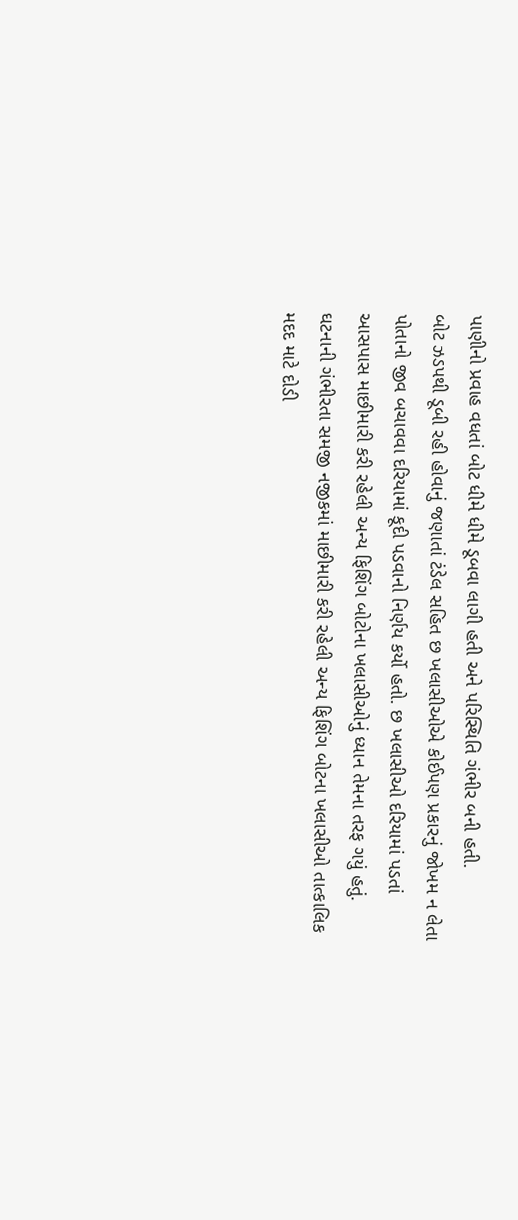પાણીનો પ્રવાહ વધતાં બોટ ધીમે ધીમે ડૂબવા લાગી હતી અને પરિસ્થિતિ ગંભીર બની હતી.
બોટ ઝડપથી ડૂબી રહી હોવાનું જણાતાં ટંડેલ સહિત છ ખલાસીઓએ કોઈપણ પ્રકારનું જોખમ ન લેતા પોતાનો જીવ બચાવવા દરિયામાં કૂદી પડવાનો નિર્ણય કર્યો હતો. છ ખલાસીઓ દરિયામાં પડતાં આસપાસ માછીમારી કરી રહેલી અન્ય ફિશિંગ બોટોના ખલાસીઓનું ધ્યાન તેમના તરફ ગયું હતું.
ઘટનાની ગંભીરતા સમજી નજીકમાં માછીમારી કરી રહેલી અન્ય ફિશિંગ બોટના ખલાસીઓ તાત્કાલિક મદદ માટે દોડી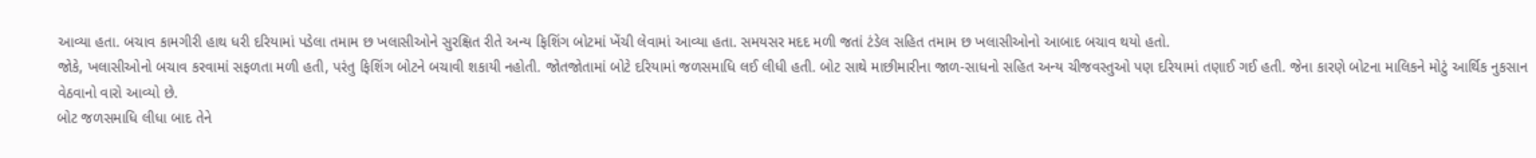આવ્યા હતા. બચાવ કામગીરી હાથ ધરી દરિયામાં પડેલા તમામ છ ખલાસીઓને સુરક્ષિત રીતે અન્ય ફિશિંગ બોટમાં ખેંચી લેવામાં આવ્યા હતા. સમયસર મદદ મળી જતાં ટંડેલ સહિત તમામ છ ખલાસીઓનો આબાદ બચાવ થયો હતો.
જોકે, ખલાસીઓનો બચાવ કરવામાં સફળતા મળી હતી, પરંતુ ફિશિંગ બોટને બચાવી શકાયી નહોતી. જોતજોતામાં બોટે દરિયામાં જળસમાધિ લઈ લીધી હતી. બોટ સાથે માછીમારીના જાળ-સાધનો સહિત અન્ય ચીજવસ્તુઓ પણ દરિયામાં તણાઈ ગઈ હતી. જેના કારણે બોટના માલિકને મોટું આર્થિક નુકસાન વેઠવાનો વારો આવ્યો છે.
બોટ જળસમાધિ લીધા બાદ તેને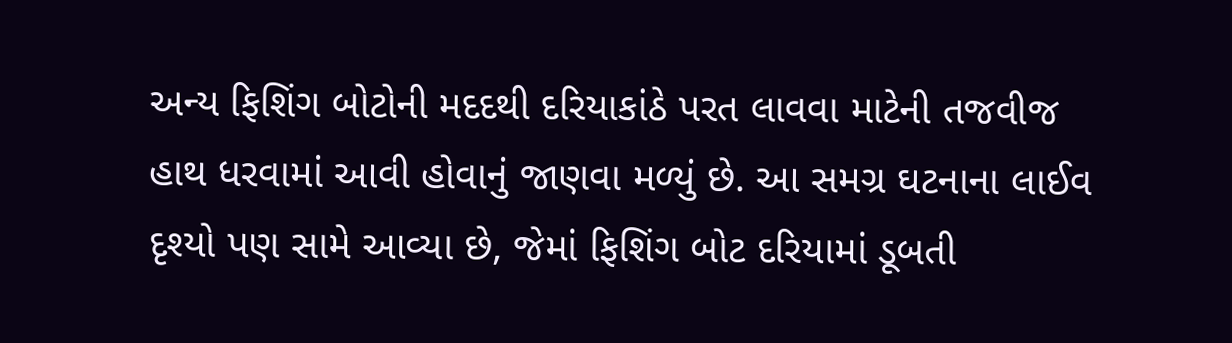અન્ય ફિશિંગ બોટોની મદદથી દરિયાકાંઠે પરત લાવવા માટેની તજવીજ હાથ ધરવામાં આવી હોવાનું જાણવા મળ્યું છે. આ સમગ્ર ઘટનાના લાઈવ દૃશ્યો પણ સામે આવ્યા છે, જેમાં ફિશિંગ બોટ દરિયામાં ડૂબતી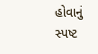હોવાનું સ્પષ્ટ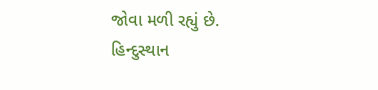જોવા મળી રહ્યું છે.
હિન્દુસ્થાન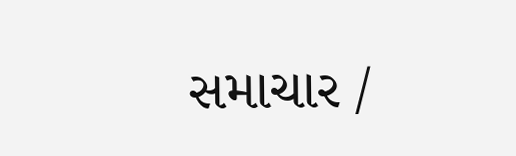સમાચાર /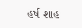હર્ષ શાહ